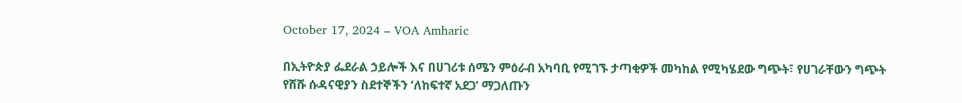October 17, 2024 – VOA Amharic

በኢትዮጵያ ፌደራል ኃይሎች እና በሀገሪቱ ሰሜን ምዕራብ አካባቢ የሚገኙ ታጣቂዎች መካከል የሚካሄደው ግጭት፣ የሀገራቸውን ግጭት የሸሹ ሱዳናዊያን ስደተኞችን ‘ለከፍተኛ አደጋ’ ማጋለጡን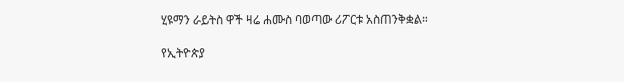ሂዩማን ራይትስ ዋች ዛሬ ሐሙስ ባወጣው ሪፖርቱ አስጠንቅቋል።

የኢትዮጵያ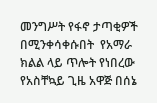መንግሥት የፋኖ ታጣቂዎች በሚንቀሳቀሱበት  የአማራ ክልል ላይ ጥሎት የነበረው የአስቸኳይ ጊዜ አዋጅ በሰኔ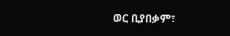ወር ቢያበቃም፣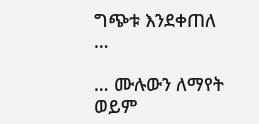ግጭቱ እንደቀጠለ …

… ሙሉውን ለማየት ወይም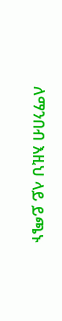ለማንበብ እዚህ ላይ ይጫኑ